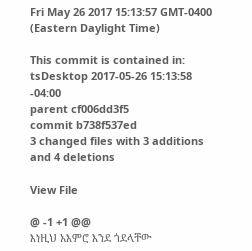Fri May 26 2017 15:13:57 GMT-0400 (Eastern Daylight Time)

This commit is contained in:
tsDesktop 2017-05-26 15:13:58 -04:00
parent cf006dd3f5
commit b738f537ed
3 changed files with 3 additions and 4 deletions

View File

@ -1 +1 @@
እነዚህ አእምሮ እንደ ጎደላቸው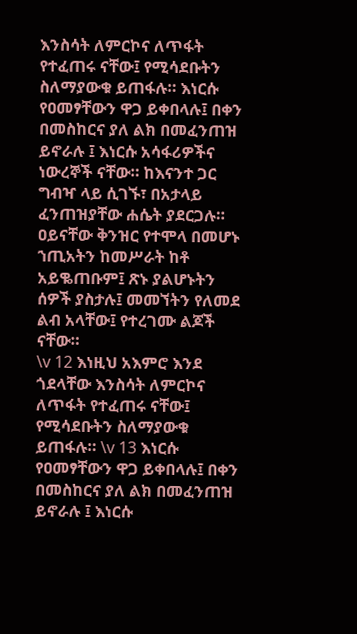እንስሳት ለምርኮና ለጥፋት የተፈጠሩ ናቸው፤ የሚሳደቡትን ስለማያውቁ ይጠፋሉ። እነርሱ የዐመፃቸውን ዋጋ ይቀበላሉ፤ በቀን በመስከርና ያለ ልክ በመፈንጠዝ ይኖራሉ ፤ እነርሱ አሳፋሪዎችና ነውረኞች ናቸው። ከእናንተ ጋር ግብዣ ላይ ሲገኙ፣ በአታላይ ፈንጠዝያቸው ሐሴት ያደርጋሉ። ዐይናቸው ቅንዝር የተሞላ በመሆኑ ኀጢአትን ከመሥራት ከቶ አይቈጠቡም፤ ጽኑ ያልሆኑትን ሰዎች ያስታሉ፤ መመኘትን የለመደ ልብ አላቸው፤ የተረገሙ ልጆች ናቸው።
\v 12 እነዚህ አእምሮ እንደ ጎደላቸው እንስሳት ለምርኮና ለጥፋት የተፈጠሩ ናቸው፤ የሚሳደቡትን ስለማያውቁ ይጠፋሉ። \v 13 እነርሱ የዐመፃቸውን ዋጋ ይቀበላሉ፤ በቀን በመስከርና ያለ ልክ በመፈንጠዝ ይኖራሉ ፤ እነርሱ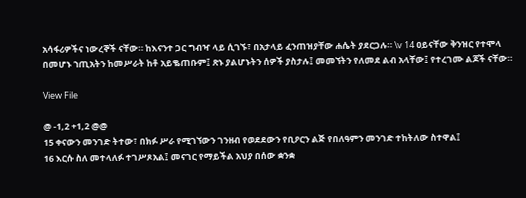አሳፋሪዎችና ነውረኞች ናቸው። ከእናንተ ጋር ግብዣ ላይ ሲገኙ፣ በአታላይ ፈንጠዝያቸው ሐሴት ያደርጋሉ። \v 14 ዐይናቸው ቅንዝር የተሞላ በመሆኑ ኀጢአትን ከመሥራት ከቶ አይቈጠቡም፤ ጽኑ ያልሆኑትን ሰዎች ያስታሉ፤ መመኘትን የለመደ ልብ አላቸው፤ የተረገሙ ልጆች ናቸው።

View File

@ -1,2 +1,2 @@
15 ቀናውን መንገድ ትተው፣ በክፉ ሥራ የሚገኘውን ገንዘብ የወደደውን የቢዖርን ልጅ የበለዓምን መንገድ ተከትለው ስተዋል፤
16 እርሱ ስለ መተላለፉ ተገሥጾአል፤ መናገር የማይችል አህያ በሰው ቋንቋ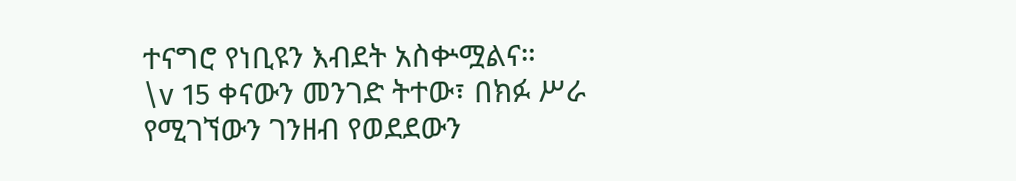ተናግሮ የነቢዩን እብደት አስቍሟልና።
\v 15 ቀናውን መንገድ ትተው፣ በክፉ ሥራ የሚገኘውን ገንዘብ የወደደውን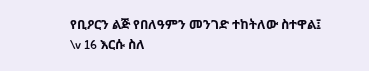የቢዖርን ልጅ የበለዓምን መንገድ ተከትለው ስተዋል፤
\v 16 እርሱ ስለ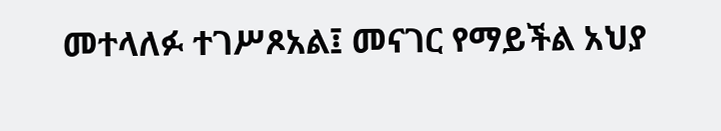መተላለፉ ተገሥጾአል፤ መናገር የማይችል አህያ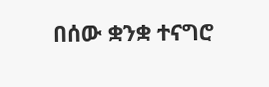በሰው ቋንቋ ተናግሮ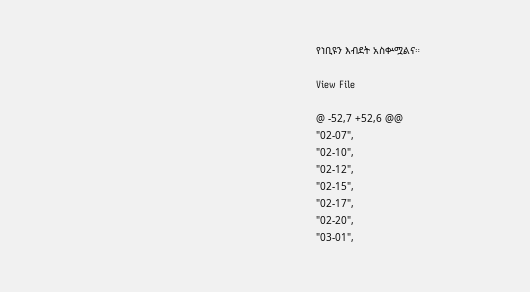የነቢዩን እብደት አስቍሟልና።

View File

@ -52,7 +52,6 @@
"02-07",
"02-10",
"02-12",
"02-15",
"02-17",
"02-20",
"03-01",